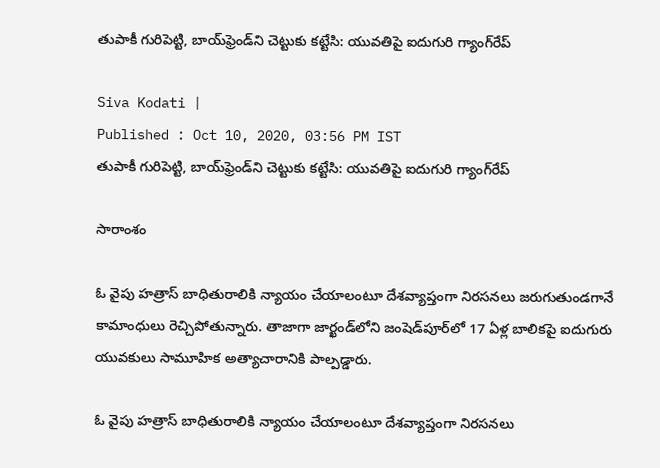తుపాకీ గురిపెట్టి, బాయ్‌ఫ్రెండ్‌ని చెట్టుకు కట్టేసి: యువతిపై ఐదుగురి గ్యాంగ్‌రేప్

Siva Kodati |
Published : Oct 10, 2020, 03:56 PM IST
తుపాకీ గురిపెట్టి, బాయ్‌ఫ్రెండ్‌ని చెట్టుకు కట్టేసి: యువతిపై ఐదుగురి గ్యాంగ్‌రేప్

సారాంశం

ఓ వైపు హత్రాస్ బాధితురాలికి న్యాయం చేయాలంటూ దేశవ్యాప్తంగా నిరసనలు జరుగుతుండగానే కామాంధులు రెచ్చిపోతున్నారు. తాజాగా జార్ఖండ్‌లోని జంషెడ్‌పూర్‌లో 17 ఏళ్ల బాలికపై ఐదుగురు యువకులు సామూహిక అత్యాచారానికి పాల్పడ్డారు.

ఓ వైపు హత్రాస్ బాధితురాలికి న్యాయం చేయాలంటూ దేశవ్యాప్తంగా నిరసనలు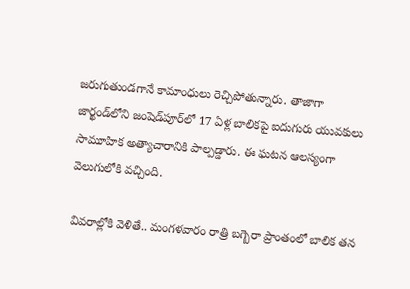జరుగుతుండగానే కామాంధులు రెచ్చిపోతున్నారు. తాజాగా జార్ఖండ్‌లోని జంషెడ్‌పూర్‌లో 17 ఏళ్ల బాలికపై ఐదుగురు యువకులు సామూహిక అత్యాచారానికి పాల్పడ్డారు. ఈ ఘటన ఆలస్యంగా వెలుగులోకి వచ్చింది.

వివరాల్లోకి వెళితే.. మంగళవారం రాత్రి బగ్బెరా ప్రాంతంలో బాలిక తన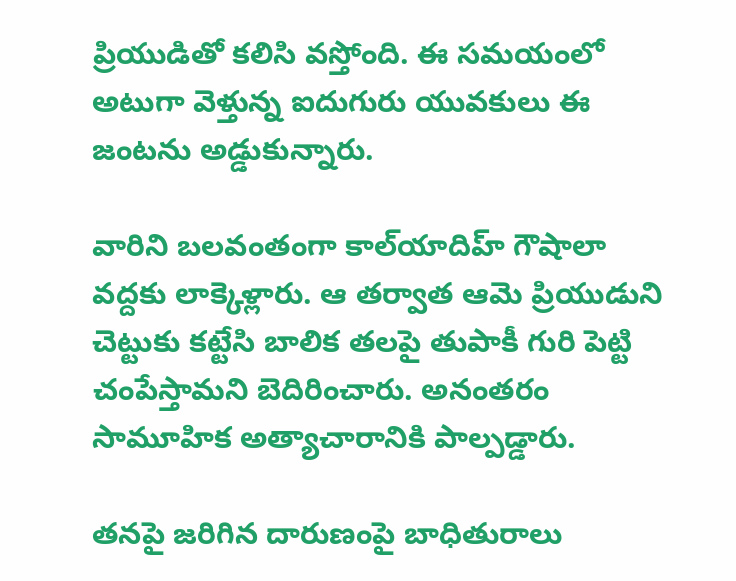ప్రియుడితో కలిసి వస్తోంది. ఈ సమయంలో అటుగా వెళ్తున్న ఐదుగురు యువకులు ఈ జంటను అడ్డుకున్నారు.

వారిని బలవంతంగా కాల్‌యాదిహ్ గౌషాలా వద్దకు లాక్కెళ్లారు. ఆ తర్వాత ఆమె ప్రియుడుని చెట్టుకు కట్టేసి బాలిక తలపై తుపాకీ గురి పెట్టి చంపేస్తామని బెదిరించారు. అనంతరం సామూహిక అత్యాచారానికి పాల్పడ్డారు.

తనపై జరిగిన దారుణంపై బాధితురాలు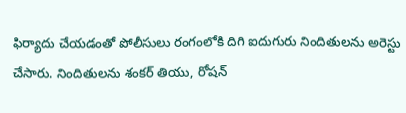ఫిర్యాదు చేయడంతో పోలీసులు రంగంలోకి దిగి ఐదుగురు నిందితులను అరెస్టు చేసారు. నిందితులను శంకర్ తియు, రోషన్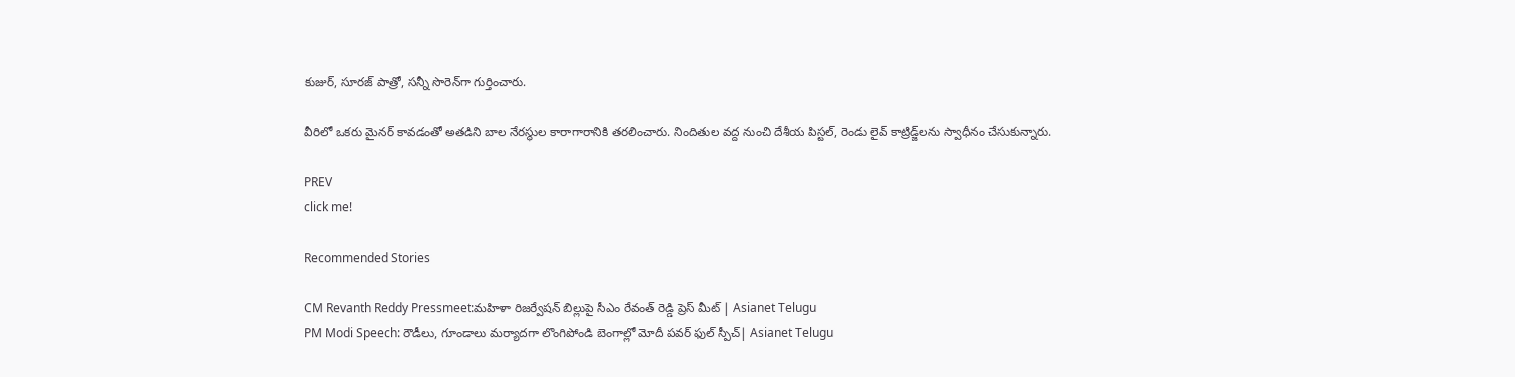కుజుర్, సూరజ్ పాత్రో, సన్నీ సొరెన్‌గా గుర్తించారు.

వీరిలో ఒకరు మైనర్ కావడంతో అతడిని బాల నేరస్థుల కారాగారానికి తరలించారు. నిందితుల వద్ద నుంచి దేశీయ పిస్టల్‌, రెండు లైవ్‌ కాట్రిడ్జ్‌లను స్వాధీనం చేసుకున్నారు.

PREV
click me!

Recommended Stories

CM Revanth Reddy Pressmeet:మహిళా రిజర్వేషన్ బిల్లుపై సీఎం రేవంత్ రెడ్డి ప్రెస్ మీట్ | Asianet Telugu
PM Modi Speech: రౌడీలు, గూండాలు మర్యాదగా లొంగిపోండి బెంగాల్లో మోదీ పవర్ ఫుల్ స్పీచ్| Asianet Telugu